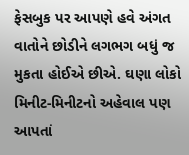ફેસબુક પર આપણે હવે અંગત વાતોને છોડીને લગભગ બધું જ મુકતા હોઈએ છીએ. ઘણા લોકો મિનીટ-મિનીટનો અહેવાલ પણ આપતાં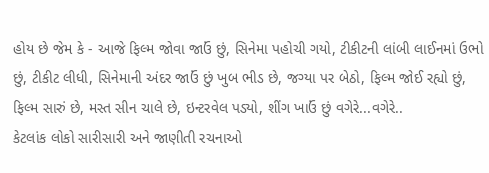હોય છે જેમ કે - આજે ફિલ્મ જોવા જાઉં છું, સિનેમા પહોચી ગયો, ટીકીટની લાંબી લાઈનમાં ઉભો છું, ટીકીટ લીધી, સિનેમાની અંદર જાઉં છું ખુબ ભીડ છે, જગ્યા પર બેઠો, ફિલ્મ જોઈ રહ્યો છું, ફિલ્મ સારું છે, મસ્ત સીન ચાલે છે, ઇન્ટરવેલ પડ્યો, શીંગ ખાઉં છું વગેરે...વગેરે..
કેટલાંક લોકો સારીસારી અને જાણીતી રચનાઓ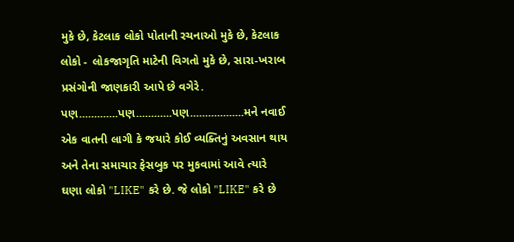મુકે છે, કેટલાક લોકો પોતાની રચનાઓ મુકે છે, કેટલાક લોકો - લોકજાગૃતિ માટેની વિગતો મુકે છે, સારા-ખરાબ પ્રસંગોની જાણકારી આપે છે વગેરે.
પણ.............પણ............પણ..................મને નવાઈ એક વાતની લાગી કે જયારે કોઈ વ્યક્તિનું અવસાન થાય અને તેના સમાચાર ફેસબુક પર મુકવામાં આવે ત્યારે ઘણા લોકો "LIKE" કરે છે. જે લોકો "LIKE" કરે છે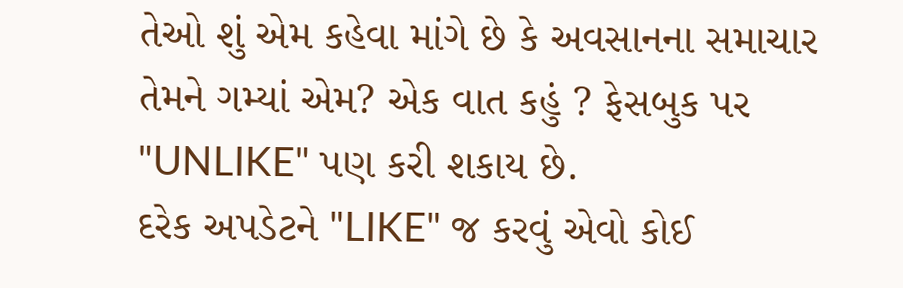તેઓ શું એમ કહેવા માંગે છે કે અવસાનના સમાચાર તેમને ગમ્યાં એમ? એક વાત કહું ? ફેસબુક પર "UNLIKE" પણ કરી શકાય છે.
દરેક અપડેટને "LIKE" જ કરવું એવો કોઈ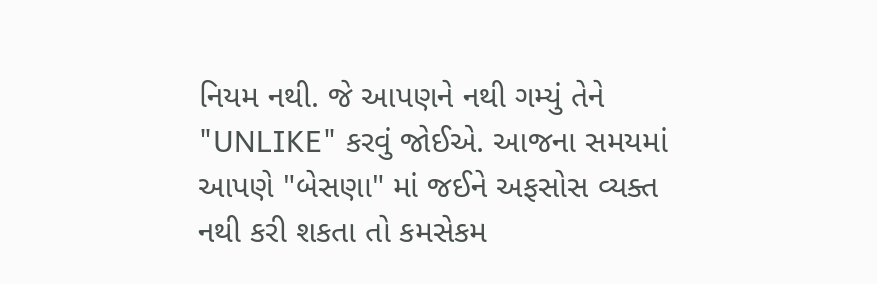નિયમ નથી. જે આપણને નથી ગમ્યું તેને "UNLIKE" કરવું જોઈએ. આજના સમયમાં આપણે "બેસણા" માં જઈને અફસોસ વ્યક્ત નથી કરી શકતા તો કમસેકમ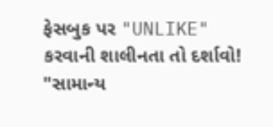ફેસબુક પર "UNLIKE" કરવાની શાલીનતા તો દર્શાવો!
"સામાન્ય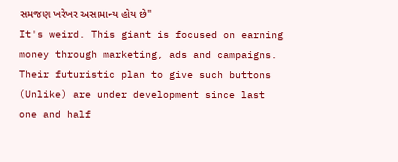સમજણ ખરેખર અસામાન્ય હોય છે"
It's weird. This giant is focused on earning money through marketing, ads and campaigns. Their futuristic plan to give such buttons (Unlike) are under development since last one and half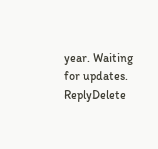year. Waiting for updates.
ReplyDelete